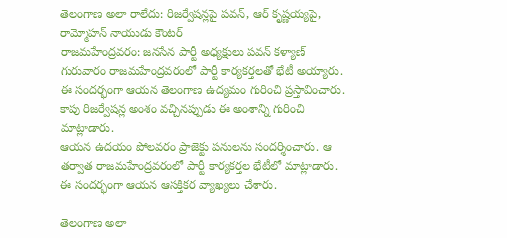తెలంగాణ అలా రాలేదు: రిజర్వేషన్లపై పవన్, ఆర్ కృష్ణయ్యపై, రామ్మోహన్ నాయుడు కౌంటర్
రాజమహేంద్రవరం: జనసేన పార్టీ అధ్యక్షులు పవన్ కళ్యాణ్ గురువారం రాజమహేంద్రవరంలో పార్టీ కార్యకర్తలతో భేటీ అయ్యారు. ఈ సందర్భంగా ఆయన తెలంగాణ ఉద్యమం గురించి ప్రస్తావించారు. కాపు రిజర్వేషన్ల అంశం వచ్చినప్పుడు ఈ అంశాన్ని గురించి మాట్లాడారు.
ఆయన ఉదయం పోలవరం ప్రాజెక్టు పనులను సందర్శించారు. ఆ తర్వాత రాజమహేంద్రవరంలో పార్టీ కార్యకర్తల భేటీలో మాట్లాడారు. ఈ సందర్భంగా ఆయన ఆసక్తికర వ్యాఖ్యలు చేశారు.

తెలంగాణ అలా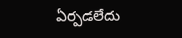ఏర్పడలేదు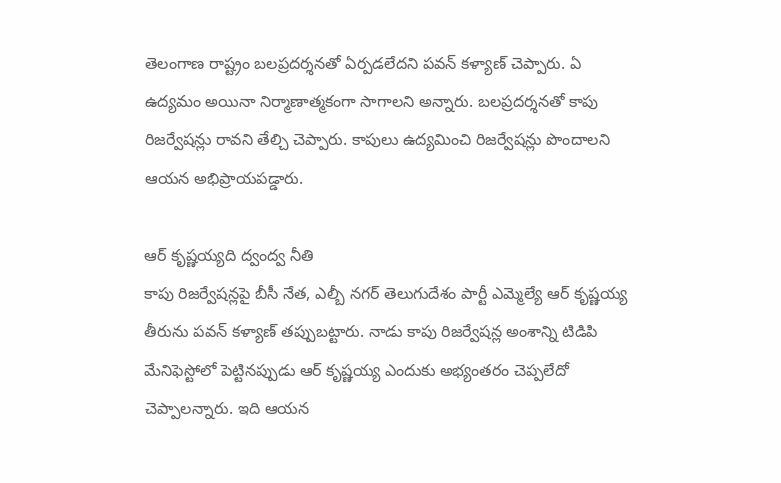తెలంగాణ రాష్ట్రం బలప్రదర్శనతో ఏర్పడలేదని పవన్ కళ్యాణ్ చెప్పారు. ఏ ఉద్యమం అయినా నిర్మాణాత్మకంగా సాగాలని అన్నారు. బలప్రదర్శనతో కాపు రిజర్వేషన్లు రావని తేల్చి చెప్పారు. కాపులు ఉద్యమించి రిజర్వేషన్లు పొందాలని ఆయన అభిప్రాయపడ్డారు.

ఆర్ కృష్ణయ్యది ద్వంద్వ నీతి
కాపు రిజర్వేషన్లపై బీసీ నేత, ఎల్బీ నగర్ తెలుగుదేశం పార్టీ ఎమ్మెల్యే ఆర్ కృష్ణయ్య తీరును పవన్ కళ్యాణ్ తప్పుబట్టారు. నాడు కాపు రిజర్వేషన్ల అంశాన్ని టిడిపి మేనిఫెస్టోలో పెట్టినప్పుడు ఆర్ కృష్ణయ్య ఎందుకు అభ్యంతరం చెప్పలేదో చెప్పాలన్నారు. ఇది ఆయన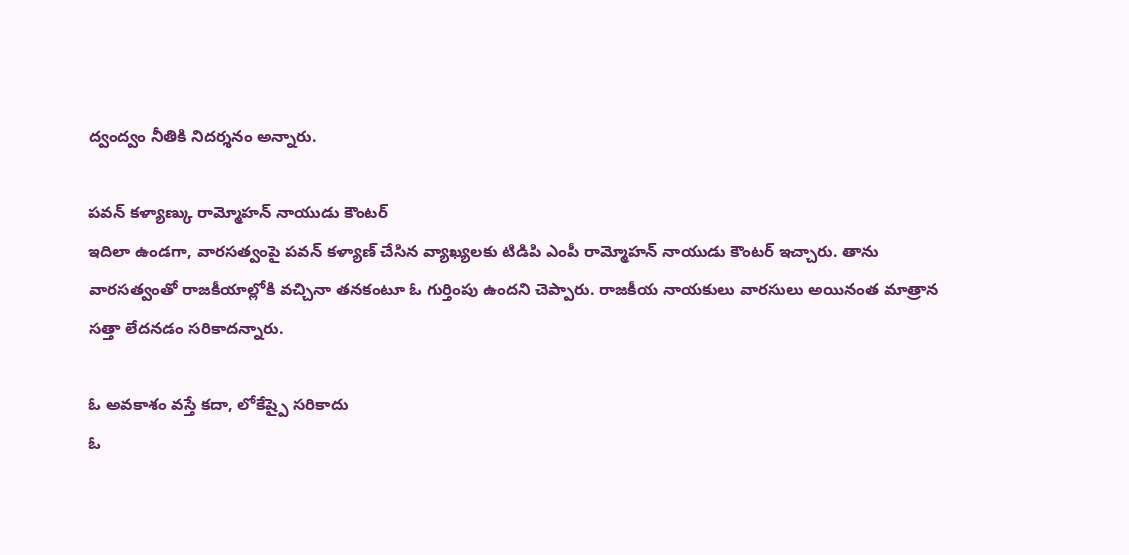ద్వంద్వం నీతికి నిదర్శనం అన్నారు.

పవన్ కళ్యాణ్కు రామ్మోహన్ నాయుడు కౌంటర్
ఇదిలా ఉండగా, వారసత్వంపై పవన్ కళ్యాణ్ చేసిన వ్యాఖ్యలకు టిడిపి ఎంపీ రామ్మోహన్ నాయుడు కౌంటర్ ఇచ్చారు. తాను వారసత్వంతో రాజకీయాల్లోకి వచ్చినా తనకంటూ ఓ గుర్తింపు ఉందని చెప్పారు. రాజకీయ నాయకులు వారసులు అయినంత మాత్రాన సత్తా లేదనడం సరికాదన్నారు.

ఓ అవకాశం వస్తే కదా, లోకేష్పై సరికాదు
ఓ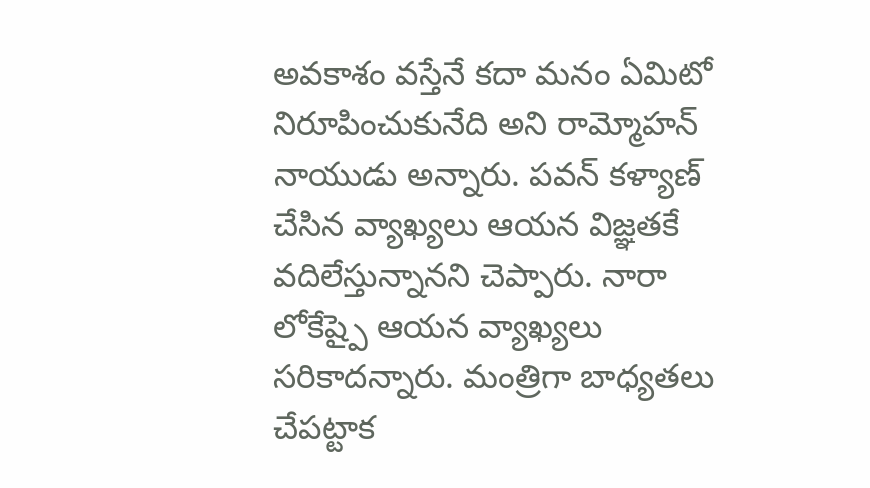అవకాశం వస్తేనే కదా మనం ఏమిటో నిరూపించుకునేది అని రామ్మోహన్ నాయుడు అన్నారు. పవన్ కళ్యాణ్ చేసిన వ్యాఖ్యలు ఆయన విజ్ఞతకే వదిలేస్తున్నానని చెప్పారు. నారా లోకేష్పై ఆయన వ్యాఖ్యలు సరికాదన్నారు. మంత్రిగా బాధ్యతలు చేపట్టాక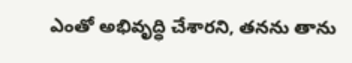ఎంతో అభివృద్ధి చేశారని, తనను తాను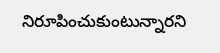నిరూపించుకుంటున్నారని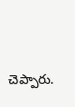చెప్పారు.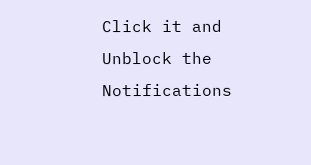Click it and Unblock the Notifications